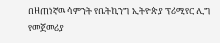በዘጠነኛዉ ሳምንት የቤትኪንግ ኢትዮጵያ ፕሪሚየር ሊግ የመጀመሪያ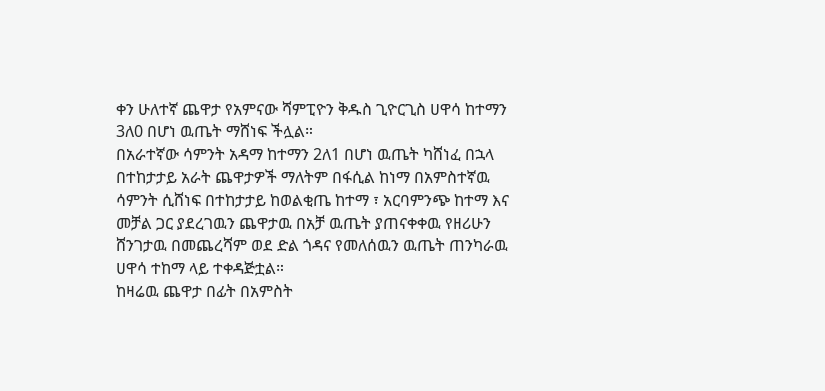ቀን ሁለተኛ ጨዋታ የአምናው ሻምፒዮን ቅዱስ ጊዮርጊስ ሀዋሳ ከተማን 3ለ0 በሆነ ዉጤት ማሸነፍ ችሏል።
በአራተኛው ሳምንት አዳማ ከተማን 2ለ1 በሆነ ዉጤት ካሸነፈ በኋላ በተከታታይ አራት ጨዋታዎች ማለትም በፋሲል ከነማ በአምስተኛዉ ሳምንት ሲሸነፍ በተከታታይ ከወልቂጤ ከተማ ፣ አርባምንጭ ከተማ እና መቻል ጋር ያደረገዉን ጨዋታዉ በአቻ ዉጤት ያጠናቀቀዉ የዘሪሁን ሸንገታዉ በመጨረሻም ወደ ድል ጎዳና የመለሰዉን ዉጤት ጠንካራዉ ሀዋሳ ተከማ ላይ ተቀዳጅቷል።
ከዛሬዉ ጨዋታ በፊት በአምስት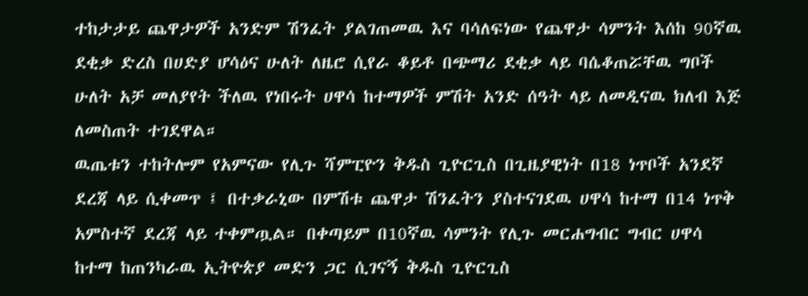ተከታታይ ጨዋታዎች አንድም ሽንፈት ያልገጠመዉ እና ባሳለፍነው የጨዋታ ሳምንት እሰከ 90ኛዉ ደቂቃ ድረስ በሀድያ ሆሳዕና ሁለት ለዜሮ ሲየራ ቆይቶ በጭማሪ ደቂቃ ላይ ባሴቆጠሯቸዉ ግቦች ሁለት አቻ መለያየት ችለዉ የነበሩት ሀዋሳ ከተማዎች ምሽት አንድ ሰዓት ላይ ለመዲናዉ ክለብ እጅ ለመስጠት ተገደዋል።
ዉጤቱን ተከትሎም የአምናው የሊጉ ሻምፒዮን ቅዱስ ጊዮርጊስ በጊዜያዊነት በ18 ነጥቦች አንደኛ ደረጃ ላይ ሲቀመጥ ፤ በተቃራኒው በምሽቱ ጨዋታ ሽንፈትን ያስተናገደዉ ሀዋሳ ከተማ በ14 ነጥቅ አምስተኛ ደረጃ ላይ ተቀምጧል። በቀጣይም በ10ኛዉ ሳምንት የሊጉ መርሐግብር ግብር ሀዋሳ ከተማ ከጠንካራዉ ኢትዮጵያ መድን ጋር ሲገናኝ ቅዱስ ጊዮርጊስ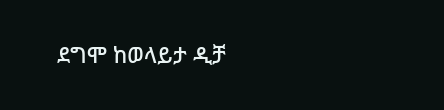ደግሞ ከወላይታ ዲቻ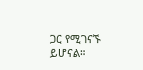ጋር የሚገናኙ ይሆናል።